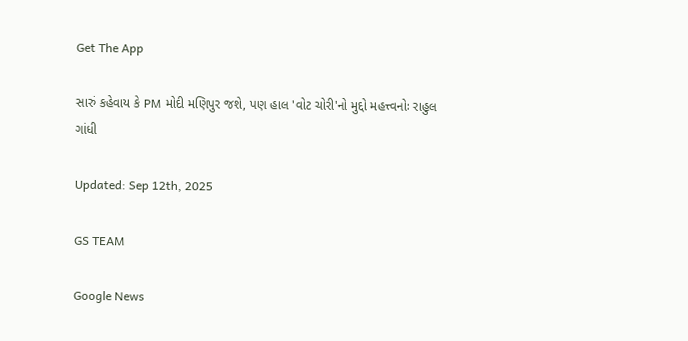Get The App

સારું કહેવાય કે PM મોદી મણિપુર જશે, પણ હાલ 'વોટ ચોરી'નો મુદ્દો મહત્ત્વનોઃ રાહુલ ગાંધી

Updated: Sep 12th, 2025

GS TEAM

Google News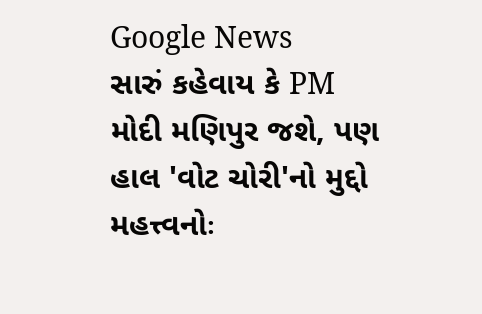Google News
સારું કહેવાય કે PM મોદી મણિપુર જશે, પણ હાલ 'વોટ ચોરી'નો મુદ્દો મહત્ત્વનોઃ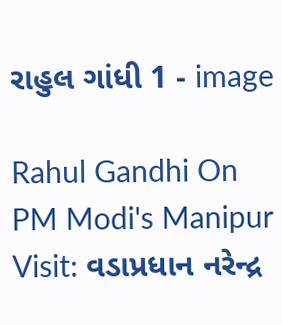રાહુલ ગાંધી 1 - image

Rahul Gandhi On PM Modi's Manipur Visit: વડાપ્રધાન નરેન્દ્ર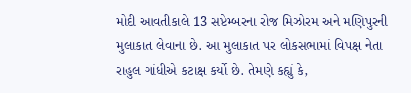મોદી આવતીકાલે 13 સપ્ટેમ્બરના રોજ મિઝોરમ અને મણિપુરની મુલાકાત લેવાના છે. આ મુલાકાત પર લોકસભામાં વિપક્ષ નેતા રાહુલ ગાંધીએ કટાક્ષ કર્યો છે. તેમણે કહ્યું કે,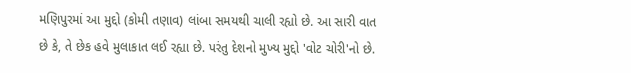મણિપુરમાં આ મુદ્દો (કોમી તણાવ) લાંબા સમયથી ચાલી રહ્યો છે. આ સારી વાત છે કે, તે છેક હવે મુલાકાત લઈ રહ્યા છે. પરંતુ દેશનો મુખ્ય મુદ્દો 'વોટ ચોરી'નો છે.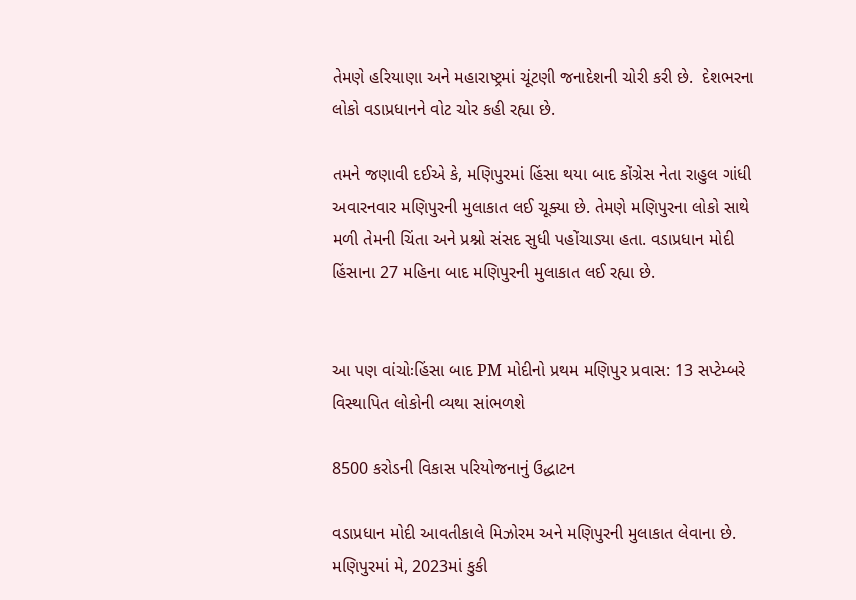તેમણે હરિયાણા અને મહારાષ્ટ્રમાં ચૂંટણી જનાદેશની ચોરી કરી છે.  દેશભરના લોકો વડાપ્રધાનને વોટ ચોર કહી રહ્યા છે.

તમને જણાવી દઈએ કે, મણિપુરમાં હિંસા થયા બાદ કોંગ્રેસ નેતા રાહુલ ગાંધી અવારનવાર મણિપુરની મુલાકાત લઈ ચૂક્યા છે. તેમણે મણિપુરના લોકો સાથે મળી તેમની ચિંતા અને પ્રશ્નો સંસદ સુધી પહોંચાડ્યા હતા. વડાપ્રધાન મોદી હિંસાના 27 મહિના બાદ મણિપુરની મુલાકાત લઈ રહ્યા છે.


આ પણ વાંચોઃહિંસા બાદ PM મોદીનો પ્રથમ મણિપુર પ્રવાસ: 13 સપ્ટેમ્બરે વિસ્થાપિત લોકોની વ્યથા સાંભળશે

8500 કરોડની વિકાસ પરિયોજનાનું ઉદ્ધાટન

વડાપ્રધાન મોદી આવતીકાલે મિઝોરમ અને મણિપુરની મુલાકાત લેવાના છે. મણિપુરમાં મે, 2023માં કુકી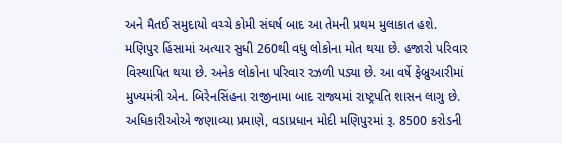અને મૈતઈ સમુદાયો વચ્ચે કોમી સંઘર્ષ બાદ આ તેમની પ્રથમ મુલાકાત હશે. મણિપુર હિંસામાં અત્યાર સુધી 260થી વધુ લોકોના મોત થયા છે. હજારો પરિવાર વિસ્થાપિત થયા છે. અનેક લોકોના પરિવાર રઝળી પડ્યા છે. આ વર્ષે ફેબ્રુઆરીમાં મુખ્યમંત્રી એન. બિરેનસિંહના રાજીનામા બાદ રાજ્યમાં રાષ્ટ્રપતિ શાસન લાગુ છે. અધિકારીઓએ જણાવ્યા પ્રમાણે, વડાપ્રધાન મોદી મણિપુરમાં રૂ. 8500 કરોડની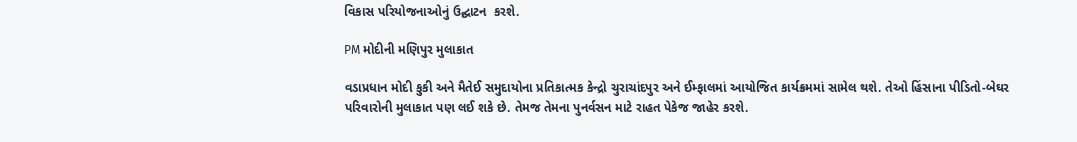વિકાસ પરિયોજનાઓનું ઉદ્ઘાટન  કરશે.

PM મોદીની મણિપુર મુલાકાત

વડાપ્રધાન મોદી કુકી અને મૈતેઈ સમુદાયોના પ્રતિકાત્મક કેન્દ્રો ચુરાચાંદપુર અને ઈમ્ફાલમાં આયોજિત કાર્યક્રમમાં સામેલ થશે. તેઓ હિંસાના પીડિતો-બેઘર પરિવારોની મુલાકાત પણ લઈ શકે છે. તેમજ તેમના પુનર્વસન માટે રાહત પેકેજ જાહેર કરશે.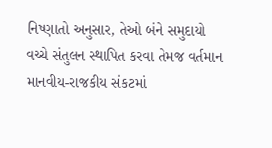નિષ્ણાતો અનુસાર, તેઓ બંને સમુદાયો વચ્ચે સંતુલન સ્થાપિત કરવા તેમજ વર્તમાન માનવીય-રાજકીય સંકટમાં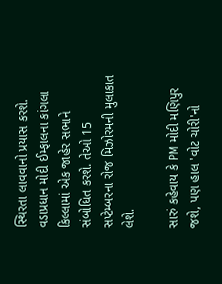સ્થિરતા લાવવાનો પ્રયાસ કરશે. વડાપ્રધાન મોદી ઈમ્ફાલના કાંગલા કિલ્લામાં એક જાહેર સભાને સંબોધિત કરશે. તેઓ 15 સપ્ટેમ્બરના રોજ મિઝોરમની મુલાકાત લેશે.

સારું કહેવાય કે PM મોદી મણિપુર જશે, પણ હાલ 'વોટ ચોરી'નો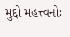મુદ્દો મહત્ત્વનોઃ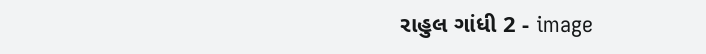રાહુલ ગાંધી 2 - image